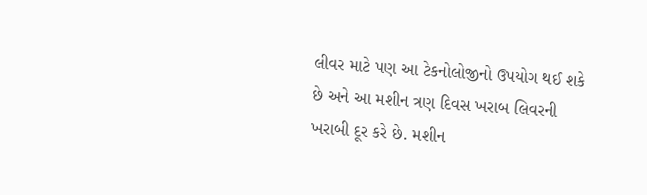લીવર માટે પણ આ ટેકનોલોજીનો ઉપયોગ થઈ શકે છે અને આ મશીન ત્રણ દિવસ ખરાબ લિવરની ખરાબી દૂર કરે છે. મશીન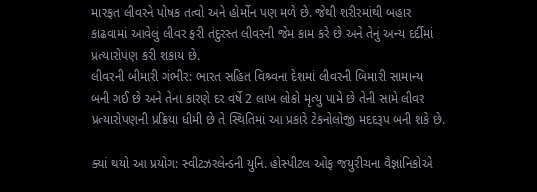મારફત લીવરને પોષક તત્વો અને હોર્મોન પણ મળે છે. જેથી શરીરમાંથી બહાર કાઢવામાં આવેલું લીવર ફરી તંદુરસ્ત લીવરની જેમ કામ કરે છે અને તેનું અન્ય દર્દીમાં પ્રત્યારોપણ કરી શકાય છે.
લીવરની બીમારી ગંભીર: ભારત સહિત વિશ્ર્વના દેશમાં લીવરની બિમારી સામાન્ય બની ગઈ છે અને તેના કારણે દર વર્ષે 2 લાખ લોકો મૃત્યુ પામે છે તેની સામે લીવર પ્રત્યારોપણની પ્રક્રિયા ધીમી છે તે સ્થિતિમાં આ પ્રકારે ટેકનોલોજી મદદરૂપ બની શકે છે.

ક્યાં થયો આ પ્રયોગ: સ્વીટઝરલેન્ડની યુનિ. હોસ્પીટલ ઓફ જયુરીચના વૈજ્ઞાનિકોએ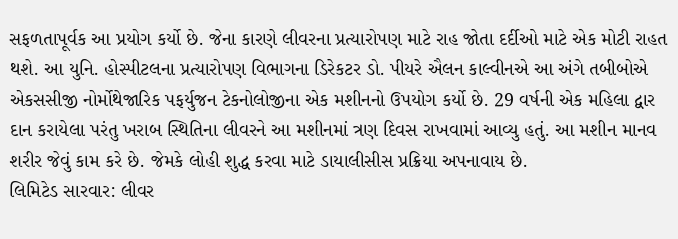સફળતાપૂર્વક આ પ્રયોગ કર્યો છે. જેના કારણે લીવરના પ્રત્યારોપણ માટે રાહ જોતા દર્દીઓ માટે એક મોટી રાહત થશે. આ યુનિ. હોસ્પીટલના પ્રત્યારોપણ વિભાગના ડિરેકટર ડો. પીયરે ઐલન કાલ્વીનએ આ અંગે તબીબોએ એકસસીજી નોર્મોથેજારિક પફર્યુજન ટેકનોલોજીના એક મશીનનો ઉપયોગ કર્યો છે. 29 વર્ષની એક મહિલા દ્વાર દાન કરાયેલા પરંતુ ખરાબ સ્થિતિના લીવરને આ મશીનમાં ત્રણ દિવસ રાખવામાં આવ્યુ હતું. આ મશીન માનવ શરીર જેવું કામ કરે છે. જેમકે લોહી શુદ્ધ કરવા માટે ડાયાલીસીસ પ્રક્રિયા અપનાવાય છે.
લિમિટેડ સારવાર: લીવર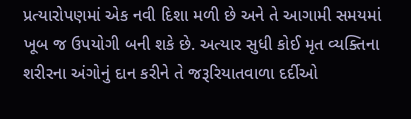પ્રત્યારોપણમાં એક નવી દિશા મળી છે અને તે આગામી સમયમાં ખૂબ જ ઉપયોગી બની શકે છે. અત્યાર સુધી કોઈ મૃત વ્યક્તિના શરીરના અંગોનું દાન કરીને તે જરૂરિયાતવાળા દર્દીઓ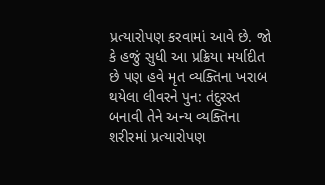પ્રત્યારોપણ કરવામાં આવે છે. જો કે હજું સુધી આ પ્રક્રિયા મર્યાદીત છે પણ હવે મૃત વ્યક્તિના ખરાબ થયેલા લીવરને પુન: તંદુરસ્ત બનાવી તેને અન્ય વ્યક્તિના શરીરમાં પ્રત્યારોપણ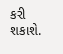કરી શકાશે.